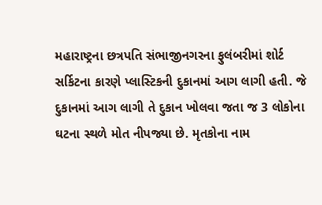મહારાષ્ટ્રના છત્રપતિ સંભાજીનગરના ફુલંબરીમાં શોર્ટ સર્કિટના કારણે પ્લાસ્ટિકની દુકાનમાં આગ લાગી હતી. જે દુકાનમાં આગ લાગી તે દુકાન ખોલવા જતા જ 3 લોકોના ઘટના સ્થળે મોત નીપજ્યા છે. મૃતકોના નામ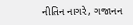નીતિન નાગરે, ગજાનન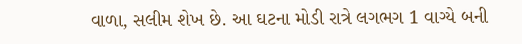વાળા, સલીમ શેખ છે. આ ઘટના મોડી રાત્રે લગભગ 1 વાગ્યે બની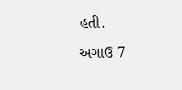હતી.
અગાઉ 7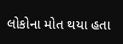લોકોના મોત થયા હતા